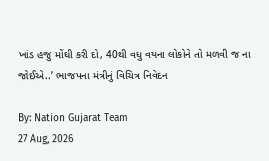ખાંડ હજુ મોંઘી કરી દો, 40થી વધુ વયના લોકોને તો મળવી જ ના જોઈએ..’ ભાજપના મંત્રીનું વિચિત્ર નિવેદન

By: Nation Gujarat Team
27 Aug, 2026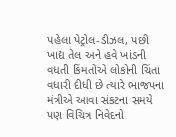પહેલા પેટ્રોલ-ડીઝલ, પછી ખાદ્ય તેલ અને હવે ખાંડની વધતી કિંમતોએ લોકોની ચિંતા વધારી દીધી છે ત્યારે ભાજપના મંત્રીએ આવા સંકટના સમયે પણ વિચિત્ર નિવેદનો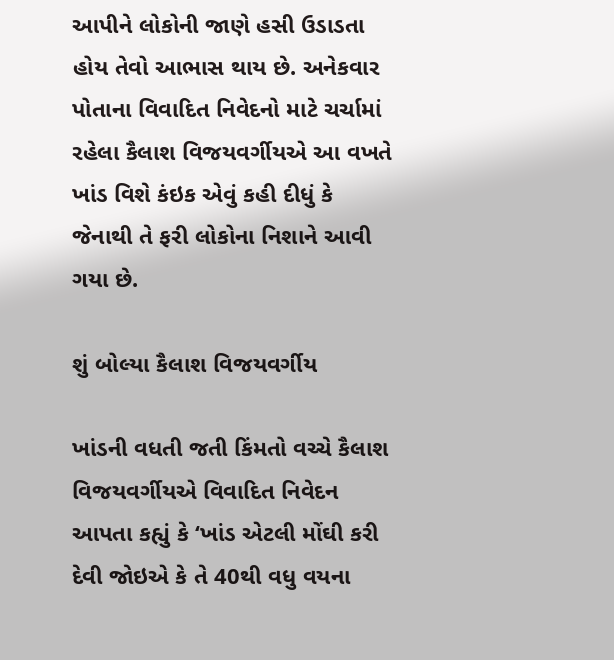આપીને લોકોની જાણે હસી ઉડાડતા હોય તેવો આભાસ થાય છે. અનેકવાર પોતાના વિવાદિત નિવેદનો માટે ચર્ચામાં રહેલા કૈલાશ વિજયવર્ગીયએ આ વખતે ખાંડ વિશે કંઇક એવું કહી દીધું કે જેનાથી તે ફરી લોકોના નિશાને આવી ગયા છે.

શું બોલ્યા કૈલાશ વિજયવર્ગીય

ખાંડની વધતી જતી કિંમતો વચ્ચે કૈલાશ વિજયવર્ગીયએ વિવાદિત નિવેદન આપતા કહ્યું કે ‘ખાંડ એટલી મોંઘી કરી દેવી જોઇએ કે તે 40થી વધુ વયના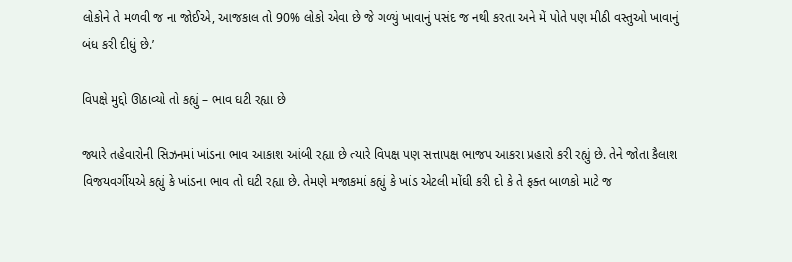લોકોને તે મળવી જ ના જોઈએ, આજકાલ તો 90% લોકો એવા છે જે ગળ્યું ખાવાનું પસંદ જ નથી કરતા અને મેં પોતે પણ મીઠી વસ્તુઓ ખાવાનું બંધ કરી દીધું છે.’

વિપક્ષે મુદ્દો ઊઠાવ્યો તો કહ્યું – ભાવ ઘટી રહ્યા છે

જ્યારે તહેવારોની સિઝનમાં ખાંડના ભાવ આકાશ આંબી રહ્યા છે ત્યારે વિપક્ષ પણ સત્તાપક્ષ ભાજપ આકરા પ્રહારો કરી રહ્યું છે. તેને જોતા કૈલાશ વિજયવર્ગીયએ કહ્યું કે ખાંડના ભાવ તો ઘટી રહ્યા છે. તેમણે મજાકમાં કહ્યું કે ખાંડ એટલી મોંઘી કરી દો કે તે ફક્ત બાળકો માટે જ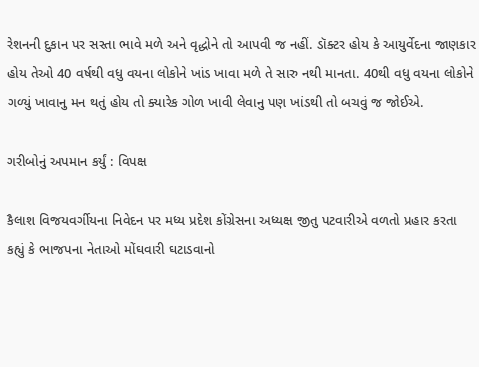રેશનની દુકાન પર સસ્તા ભાવે મળે અને વૃદ્ધોને તો આપવી જ નહીં. ડૉક્ટર હોય કે આયુર્વેદના જાણકાર હોય તેઓ 40 વર્ષથી વધુ વયના લોકોને ખાંડ ખાવા મળે તે સારુ નથી માનતા. 40થી વધુ વયના લોકોને ગળ્યું ખાવાનુ મન થતું હોય તો ક્યારેક ગોળ ખાવી લેવાનુ પણ ખાંડથી તો બચવું જ જોઈએ.

ગરીબોનું અપમાન કર્યું : વિપક્ષ

કૈલાશ વિજયવર્ગીયના નિવેદન પર મધ્ય પ્રદેશ કોંગ્રેસના અધ્યક્ષ જીતુ પટવારીએ વળતો પ્રહાર કરતા કહ્યું કે ભાજપના નેતાઓ મોંઘવારી ઘટાડવાનો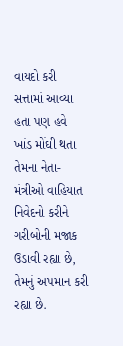વાયદો કરી સત્તામાં આવ્યા હતા પણ હવે ખાંડ મોંઘી થતા તેમના નેતા-મંત્રીઓ વાહિયાત નિવેદનો કરીને ગરીબોની મજાક ઉડાવી રહ્યા છે, તેમનું અપમાન કરી રહ્યા છે.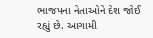ભાજપના નેતાઓને દેશ જોઈ રહ્યું છે. આગામી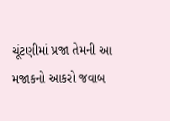ચૂંટણીમાં પ્રજા તેમની આ મજાકનો આકરો જવાબ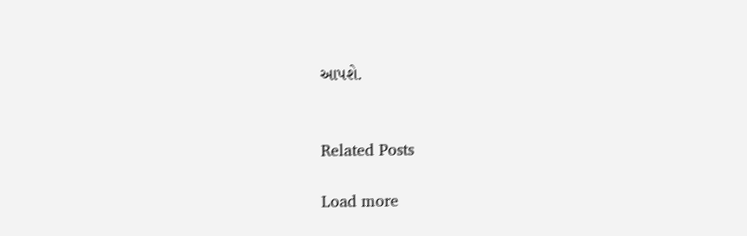આપશે.


Related Posts

Load more